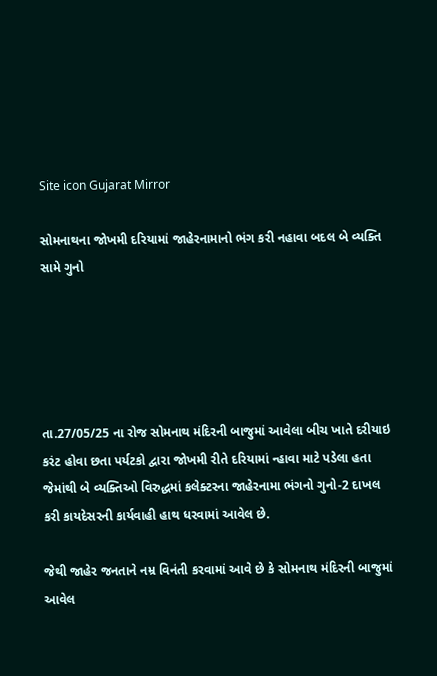Site icon Gujarat Mirror

સોમનાથના જોખમી દરિયામાં જાહેરનામાનો ભંગ કરી નહાવા બદલ બે વ્યક્તિ સામે ગુનો





તા.27/05/25 ના રોજ સોમનાથ મંદિરની બાજુમાં આવેલા બીચ ખાતે દરીયાઇ કરંટ હોવા છતા પર્યટકો દ્વારા જોખમી રીતે દરિયામાં ન્હાવા માટે પડેલા હતા જેમાંથી બે વ્યક્તિઓ વિરુદ્ધમાં કલેક્ટરના જાહેરનામા ભંગનો ગુનો-2 દાખલ કરી કાયદેસરની કાર્યવાહી હાથ ધરવામાં આવેલ છે.

જેથી જાહેર જનતાને નમ્ર વિનંતી કરવામાં આવે છે કે સોમનાથ મંદિરની બાજુમાં આવેલ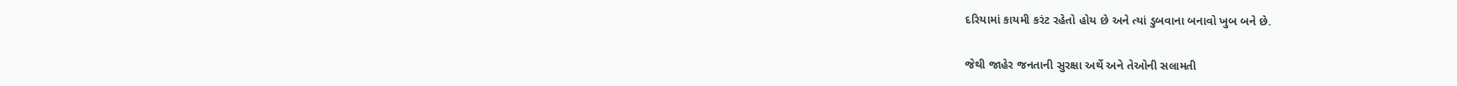દરિયામાં કાયમી કરંટ રહેતો હોય છે અને ત્યાં ડુબવાના બનાવો ખુબ બને છે.

જેથી જાહેર જનતાની સુરક્ષા અર્થે અને તેઓની સલામતી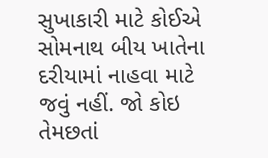સુખાકારી માટે કોઈએ સોમનાથ બીય ખાતેના દરીયામાં નાહવા માટે જવું નહીં. જો કોઇ તેમછતાં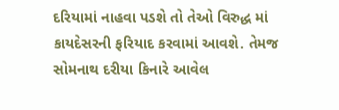દરિયામાં નાહવા પડશે તો તેઓ વિરુદ્ધ માં કાયદેસરની ફરિયાદ કરવામાં આવશે. તેમજ સોમનાથ દરીયા કિનારે આવેલ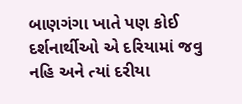બાણગંગા ખાતે પણ કોઈ દર્શનાર્થીઓ એ દરિયામાં જવુ નહિ અને ત્યાં દરીયા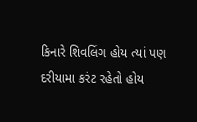કિનારે શિવલિંગ હોય ત્યાં પણ દરીયામા કરંટ રહેતો હોય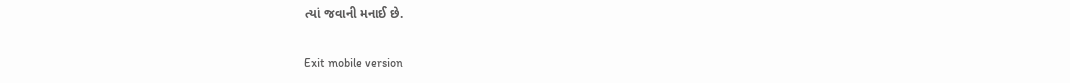ત્યાં જવાની મનાઈ છે.

Exit mobile version